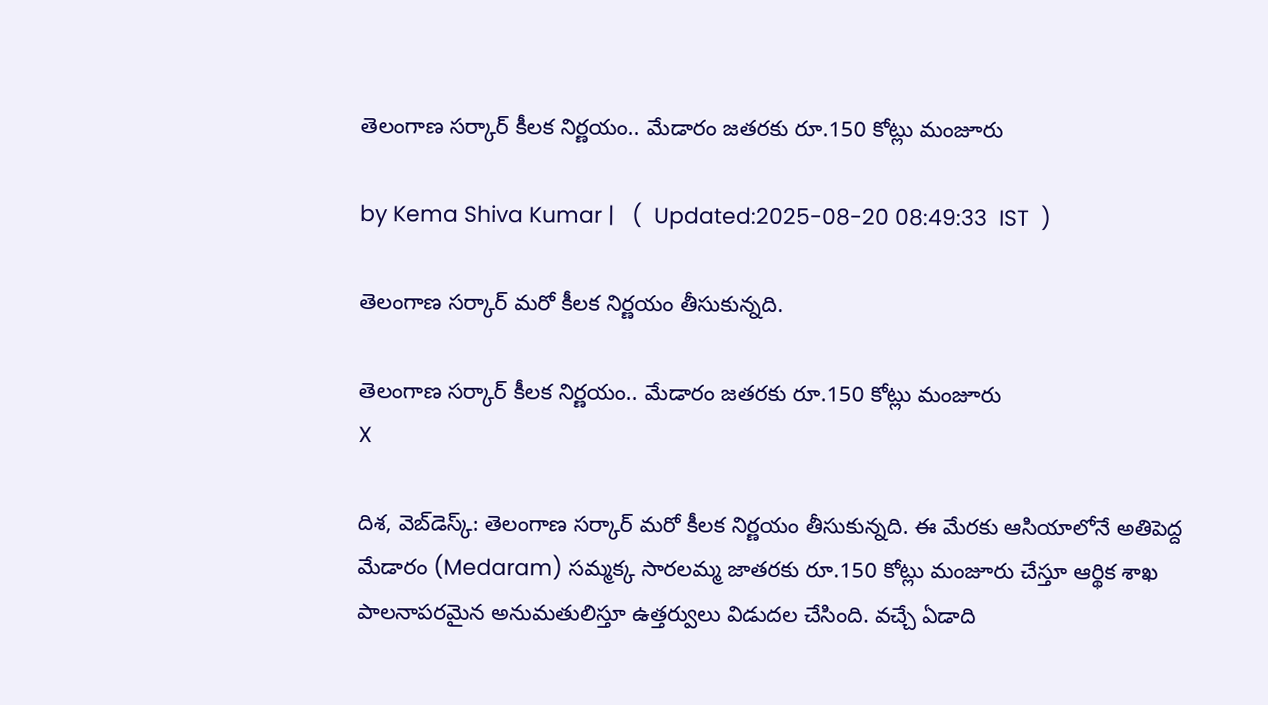తెలంగాణ సర్కార్ కీలక నిర్ణయం.. మేడారం జతరకు రూ.150 కోట్లు మంజూరు

by Kema Shiva Kumar |   (  Updated:2025-08-20 08:49:33  IST  )

తెలంగాణ సర్కార్ మరో కీలక నిర్ణయం తీసుకున్నది.

తెలంగాణ సర్కార్ కీలక నిర్ణయం.. మేడారం జతరకు రూ.150 కోట్లు మంజూరు
X

దిశ, వెబ్‌డెస్క్: తెలంగాణ సర్కార్ మరో కీలక నిర్ణయం తీసుకున్నది. ఈ మేరకు ఆసియాలోనే అతిపెద్ద మేడారం (Medaram) సమ్మక్క సారలమ్మ జాతరకు రూ.150 కోట్లు మంజూరు చేస్తూ ఆర్థిక శాఖ పాలనాపరమైన అనుమతులిస్తూ ఉత్తర్వులు విడుదల చేసింది. వచ్చే ఏడాది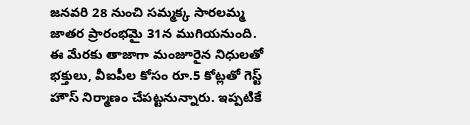జనవరి 28 నుంచి సమ్మక్క సారలమ్మ జాతర ప్రారంభమై 31న ముగియనుంది. ఈ మేరకు తాజాగా మంజూరైన నిధులతో భక్తులు, వీఐపీల కోసం రూ.5 కోట్లతో గెస్ట్ హౌస్ నిర్మాణం చేపట్టనున్నారు. ఇప్పటికే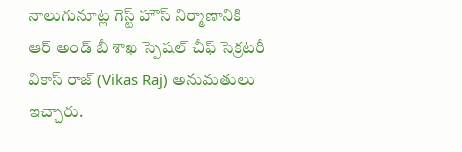నాలుగునూట్ల గెస్ట్ హౌస్ నిర్మాణానికి ఆర్ అండ్ బీ శాఖ స్పెషల్ చీఫ్ సెక్రటరీ వికాస్ రాజ్ (Vikas Raj) అనుమతులు ఇచ్చారు.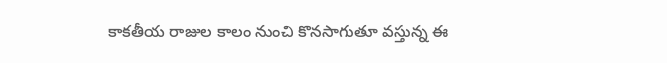కాకతీయ రాజుల కాలం నుంచి కొనసాగుతూ వస్తున్న ఈ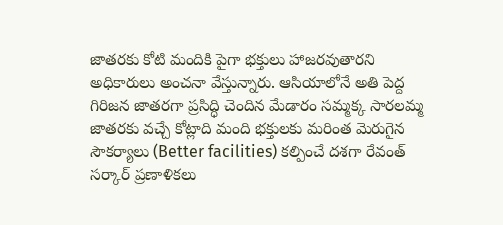జాతరకు కోటి మందికి పైగా భక్తులు హాజరవుతారని అధికారులు అంచనా వేస్తున్నారు. ఆసియాలోనే అతి పెద్ద గిరిజన జాతరగా ప్రసిద్ధి చెందిన మేడారం సమ్మక్క సారలమ్మ జాతరకు వచ్చే కోట్లాది మంది భక్తులకు మరింత మెరుగైన సౌకర్యాలు (Better facilities) కల్పించే దశగా రేవంత్ సర్కార్ ప్రణాళికలు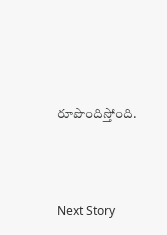రూపొందిస్తోంది.




Next Story